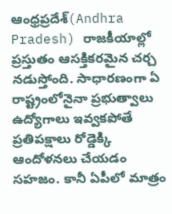ఆంధ్రప్రదేశ్(Andhra Pradesh) రాజకీయాల్లో ప్రస్తుతం ఆసక్తికరమైన చర్చ నడుస్తోంది. సాధారణంగా ఏ రాష్ట్రంలోనైనా ప్రభుత్వాలు ఉద్యోగాలు ఇవ్వకపోతే ప్రతిపక్షాలు రోడ్డెక్కి ఆందోళనలు చేయడం సహజం. కానీ ఏపీలో మాత్రం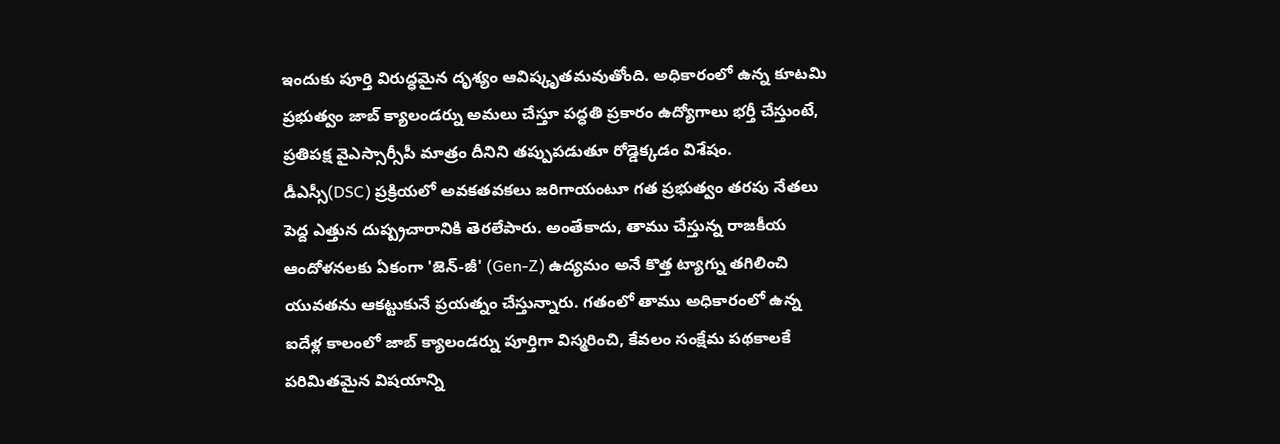ఇందుకు పూర్తి విరుద్ధమైన దృశ్యం ఆవిష్కృతమవుతోంది. అధికారంలో ఉన్న కూటమి ప్రభుత్వం జాబ్ క్యాలండర్ను అమలు చేస్తూ పద్ధతి ప్రకారం ఉద్యోగాలు భర్తీ చేస్తుంటే, ప్రతిపక్ష వైఎస్సార్సీపీ మాత్రం దీనిని తప్పుపడుతూ రోడ్డెక్కడం విశేషం.
డీఎస్సీ(DSC) ప్రక్రియలో అవకతవకలు జరిగాయంటూ గత ప్రభుత్వం తరపు నేతలు పెద్ద ఎత్తున దుష్ప్రచారానికి తెరలేపారు. అంతేకాదు, తాము చేస్తున్న రాజకీయ ఆందోళనలకు ఏకంగా 'జెన్-జీ' (Gen-Z) ఉద్యమం అనే కొత్త ట్యాగ్ను తగిలించి యువతను ఆకట్టుకునే ప్రయత్నం చేస్తున్నారు. గతంలో తాము అధికారంలో ఉన్న ఐదేళ్ల కాలంలో జాబ్ క్యాలండర్ను పూర్తిగా విస్మరించి, కేవలం సంక్షేమ పథకాలకే పరిమితమైన విషయాన్ని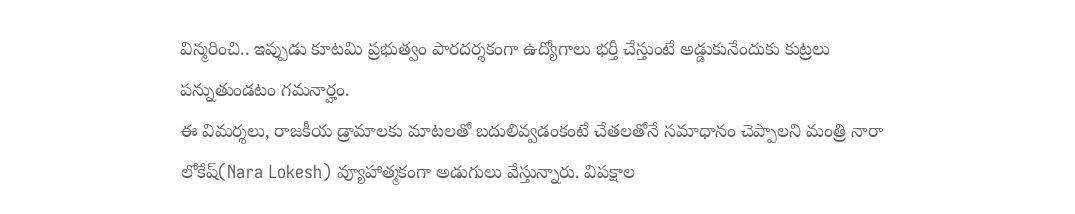విస్మరించి.. ఇప్పుడు కూటమి ప్రభుత్వం పారదర్శకంగా ఉద్యోగాలు భర్తీ చేస్తుంటే అడ్డుకునేందుకు కుట్రలు పన్నుతుండటం గమనార్హం.
ఈ విమర్శలు, రాజకీయ డ్రామాలకు మాటలతో బదులివ్వడంకంటే చేతలతోనే సమాధానం చెప్పాలని మంత్రి నారా లోకేష్(Nara Lokesh) వ్యూహాత్మకంగా అడుగులు వేస్తున్నారు. విపక్షాల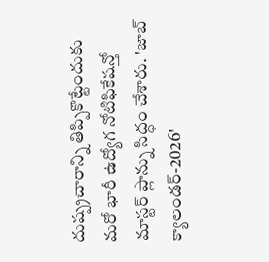దుష్ప్రచారాన్ని తిప్పికొట్టేందుకు మరో భారీ ఉద్యోగ నోటిఫికేషన్తో మాస్టర్ ప్లాన్ను సిద్ధం చేశారు. 'జాబ్ క్యాలండర్-2026'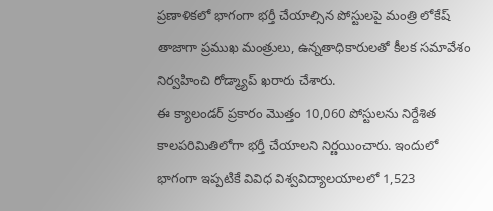ప్రణాళికలో భాగంగా భర్తీ చేయాల్సిన పోస్టులపై మంత్రి లోకేష్ తాజాగా ప్రముఖ మంత్రులు, ఉన్నతాధికారులతో కీలక సమావేశం నిర్వహించి రోడ్మ్యాప్ ఖరారు చేశారు.
ఈ క్యాలండర్ ప్రకారం మొత్తం 10,060 పోస్టులను నిర్దేశిత కాలపరిమితిలోగా భర్తీ చేయాలని నిర్ణయించారు. ఇందులో భాగంగా ఇప్పటికే వివిధ విశ్వవిద్యాలయాలలో 1,523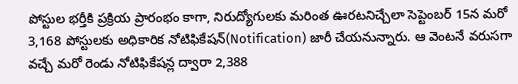పోస్టుల భర్తీకి ప్రక్రియ ప్రారంభం కాగా, నిరుద్యోగులకు మరింత ఊరటనిచ్చేలా సెప్టెంబర్ 15న మరో 3,168 పోస్టులకు అధికారిక నోటిఫికేషన్(Notification) జారీ చేయనున్నారు. ఆ వెంటనే వరుసగా వచ్చే మరో రెండు నోటిఫికేషన్ల ద్వారా 2,388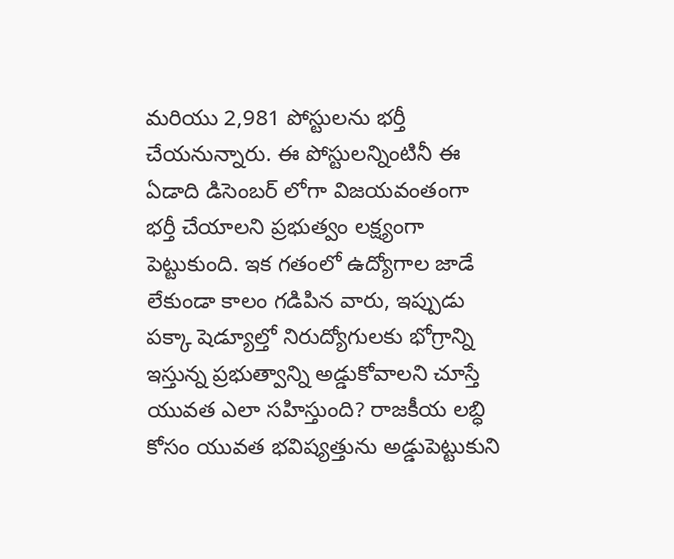మరియు 2,981 పోస్టులను భర్తీ చేయనున్నారు. ఈ పోస్టులన్నింటినీ ఈ ఏడాది డిసెంబర్ లోగా విజయవంతంగా భర్తీ చేయాలని ప్రభుత్వం లక్ష్యంగా పెట్టుకుంది. ఇక గతంలో ఉద్యోగాల జాడే లేకుండా కాలం గడిపిన వారు, ఇప్పుడు పక్కా షెడ్యూల్తో నిరుద్యోగులకు భోగ్రాన్ని ఇస్తున్న ప్రభుత్వాన్ని అడ్డుకోవాలని చూస్తే యువత ఎలా సహిస్తుంది? రాజకీయ లబ్ధి కోసం యువత భవిష్యత్తును అడ్డుపెట్టుకుని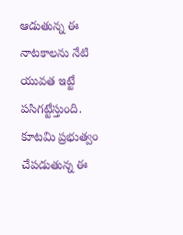ఆడుతున్న ఈ నాటకాలను నేటి యువత ఇట్టే పసిగట్టేస్తుంది. కూటమి ప్రభుత్వం చేపడుతున్న ఈ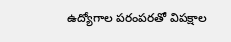ఉద్యోగాల పరంపరతో విపక్షాల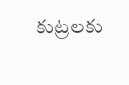కుట్రలకు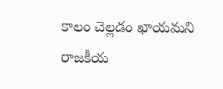కాలం చెల్లడం ఖాయమని రాజకీయ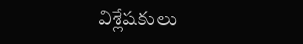విశ్లేషకులు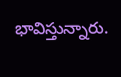భావిస్తున్నారు.